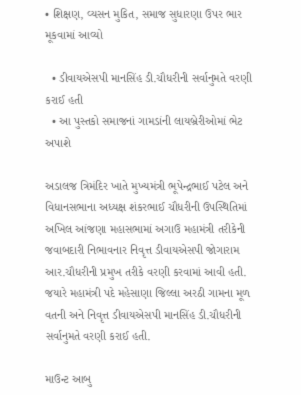• શિક્ષણ, વ્યસન મુકિત, સમાજ સુધારણા ઉપર ભાર મૂકવામાં આવ્યો

  • ડીવાયએસપી માનસિંહ ડી.ચૌધરીની સર્વાનુમતે વરણી કરાઈ હતી
  • આ પુસ્તકો સમાજનાં ગામડાંની લાયબ્રેરીઓમાં ભેટ અપાશે

અડાલજ ત્રિમંદિર ખાતે મુખ્યમંત્રી ભૂપેન્દ્રભાઈ પટેલ અને વિધાનસભાના અધ્યક્ષ શંકરભાઈ ચૌધરીની ઉપસ્થિતિમાં અખિલ આંજણા મહાસભામાં અગાઉ મહામંત્રી તરીકેની જવાબદારી નિભાવનાર નિવૃત્ત ડીવાયએસપી જોગારામ આર.ચૌધરીની પ્રમુખ તરીકે વરણી કરવામાં આવી હતી. જયારે મહામંત્રી પદે મહેસાણા જિલ્લા અરઠી ગામના મૂળ વતની અને નિવૃત્ત ડીવાયએસપી માનસિંહ ડી.ચૌધરીની સર્વાનુમતે વરણી કરાઈ હતી.

માઉન્ટ આબુ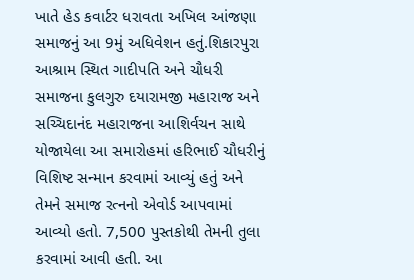ખાતે હેડ કવાર્ટર ધરાવતા અખિલ આંજણા સમાજનું આ 9મું અધિવેશન હતું.શિકારપુરા આશ્રામ સ્થિત ગાદીપતિ અને ચૌધરી સમાજના કુલગુરુ દયારામજી મહારાજ અને સચ્ચિદાનંદ મહારાજના આશિર્વચન સાથે યોજાયેલા આ સમારોહમાં હરિભાઈ ચૌધરીનું વિશિષ્ટ સન્માન કરવામાં આવ્યું હતું અને તેમને સમાજ રત્નનો એવોર્ડ આપવામાં આવ્યો હતો. 7,500 પુસ્તકોથી તેમની તુલા કરવામાં આવી હતી. આ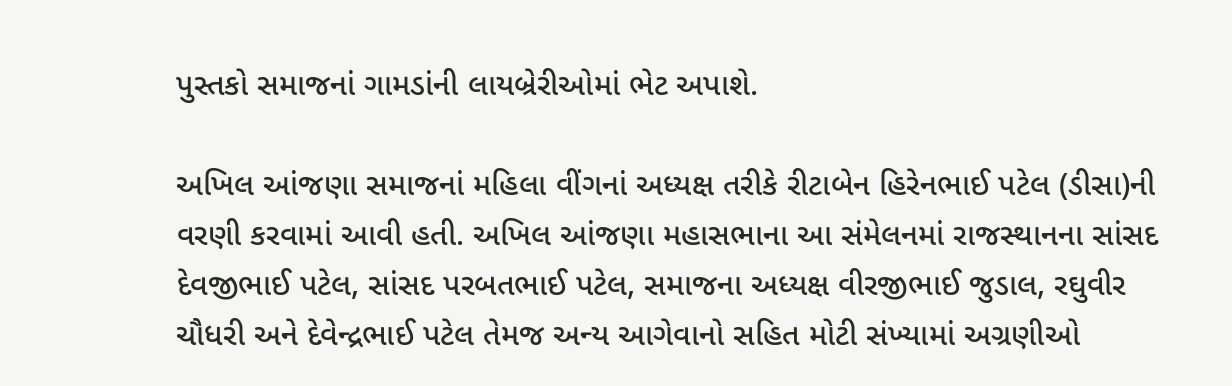પુસ્તકો સમાજનાં ગામડાંની લાયબ્રેરીઓમાં ભેટ અપાશે.

અખિલ આંજણા સમાજનાં મહિલા વીંગનાં અધ્યક્ષ તરીકે રીટાબેન હિરેનભાઈ પટેલ (ડીસા)ની વરણી કરવામાં આવી હતી. અખિલ આંજણા મહાસભાના આ સંમેલનમાં રાજસ્થાનના સાંસદ દેવજીભાઈ પટેલ, સાંસદ પરબતભાઈ પટેલ, સમાજના અધ્યક્ષ વીરજીભાઈ જુડાલ, રઘુવીર ચૌધરી અને દેવેન્દ્રભાઈ પટેલ તેમજ અન્ય આગેવાનો સહિત મોટી સંખ્યામાં અગ્રણીઓ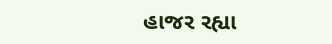હાજર રહ્યા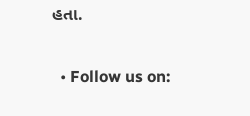હતા.


  • Follow us on: